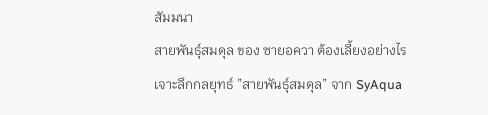สัมมนา
สายพันธุ์สมดุล ของ ซายอควา ต้องเลี้ยงอย่างไร
เจาะลึกกลยุทธ์ ”สายพันธุ์สมดุล” จาก SyAqua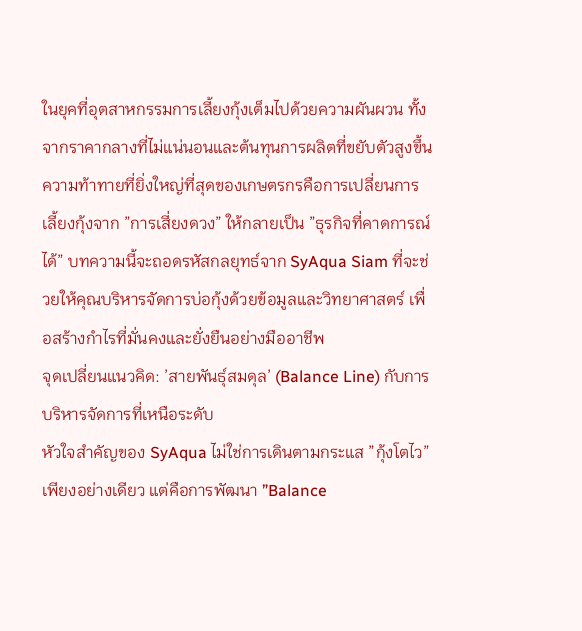ในยุคที่อุตสาหกรรมการเลี้ยงกุ้งเต็มไปด้วยความผันผวน ทั้งจากราคากลางที่ไม่แน่นอนและต้นทุนการผลิตที่ขยับตัวสูงขึ้น ความท้าทายที่ยิ่งใหญ่ที่สุดของเกษตรกรคือการเปลี่ยนการเลี้ยงกุ้งจาก ”การเสี่ยงดวง” ให้กลายเป็น ”ธุรกิจที่คาดการณ์ได้” บทความนี้จะถอดรหัสกลยุทธ์จาก SyAqua Siam ที่จะช่วยให้คุณบริหารจัดการบ่อกุ้งด้วยข้อมูลและวิทยาศาสตร์ เพื่อสร้างกำไรที่มั่นคงและยั่งยืนอย่างมืออาชีพ
จุดเปลี่ยนแนวคิด: ’สายพันธุ์สมดุล’ (Balance Line) กับการบริหารจัดการที่เหนือระดับ
หัวใจสำคัญของ SyAqua ไม่ใช่การเดินตามกระแส ”กุ้งโตไว” เพียงอย่างเดียว แต่คือการพัฒนา ”Balance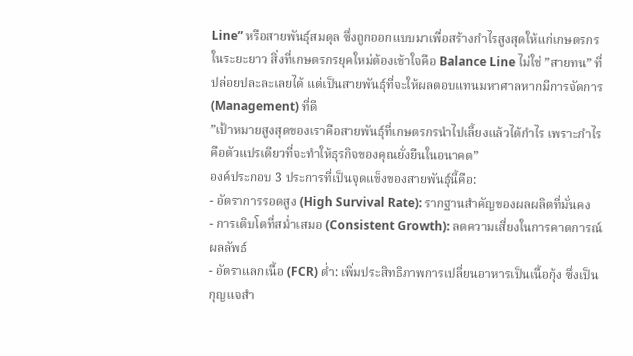Line” หรือสายพันธุ์สมดุล ซึ่งถูกออกแบบมาเพื่อสร้างกำไรสูงสุดให้แก่เกษตรกรในระยะยาว สิ่งที่เกษตรกรยุคใหม่ต้องเข้าใจคือ Balance Line ไม่ใช่ ”สายทน” ที่ปล่อยปละละเลยได้ แต่เป็นสายพันธุ์ที่จะให้ผลตอบแทนมหาศาลหากมีการจัดการ (Management) ที่ดี
”เป้าหมายสูงสุดของเราคือสายพันธุ์ที่เกษตรกรนำไปเลี้ยงแล้วได้กำไร เพราะกำไรคือตัวแปรเดียวที่จะทำให้ธุรกิจของคุณยั่งยืนในอนาคต”
องค์ประกอบ 3 ประการที่เป็นจุดแข็งของสายพันธุ์นี้คือ:
- อัตราการรอดสูง (High Survival Rate): รากฐานสำคัญของผลผลิตที่มั่นคง
- การเติบโตที่สม่ำเสมอ (Consistent Growth): ลดความเสี่ยงในการคาดการณ์ผลลัพธ์
- อัตราแลกเนื้อ (FCR) ต่ำ: เพิ่มประสิทธิภาพการเปลี่ยนอาหารเป็นเนื้อกุ้ง ซึ่งเป็นกุญแจสำ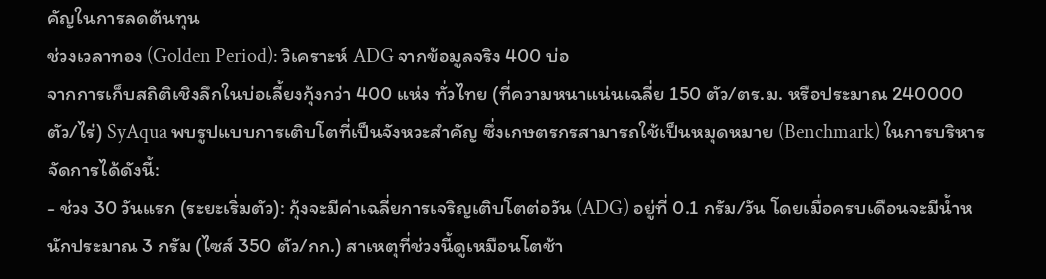คัญในการลดต้นทุน
ช่วงเวลาทอง (Golden Period): วิเคราะห์ ADG จากข้อมูลจริง 400 บ่อ
จากการเก็บสถิติเชิงลึกในบ่อเลี้ยงกุ้งกว่า 400 แห่ง ทั่วไทย (ที่ความหนาแน่นเฉลี่ย 150 ตัว/ตร.ม. หรือประมาณ 240000 ตัว/ไร่) SyAqua พบรูปแบบการเติบโตที่เป็นจังหวะสำคัญ ซึ่งเกษตรกรสามารถใช้เป็นหมุดหมาย (Benchmark) ในการบริหารจัดการได้ดังนี้:
- ช่วง 30 วันแรก (ระยะเริ่มตัว): กุ้งจะมีค่าเฉลี่ยการเจริญเติบโตต่อวัน (ADG) อยู่ที่ 0.1 กรัม/วัน โดยเมื่อครบเดือนจะมีน้ำหนักประมาณ 3 กรัม (ไซส์ 350 ตัว/กก.) สาเหตุที่ช่วงนี้ดูเหมือนโตช้า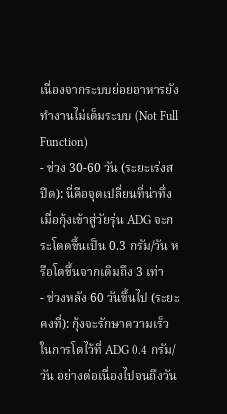เนื่องจากระบบย่อยอาหารยังทำงานไม่เต็มระบบ (Not Full Function)
- ช่วง 30-60 วัน (ระยะเร่งสปีด): นี่คือจุดเปลี่ยนที่น่าทึ่ง เมื่อกุ้งเข้าสู่วัยรุ่น ADG จะกระโดดขึ้นเป็น 0.3 กรัม/วัน หรือโตขึ้นจากเดิมถึง 3 เท่า
- ช่วงหลัง 60 วันขึ้นไป (ระยะคงที่): กุ้งจะรักษาความเร็วในการโตไว้ที่ ADG 0.4 กรัม/วัน อย่างต่อเนื่องไปจนถึงวัน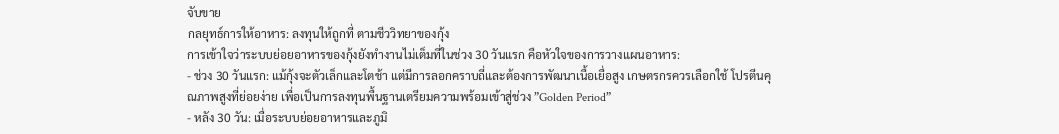จับขาย
กลยุทธ์การให้อาหาร: ลงทุนให้ถูกที่ ตามชีววิทยาของกุ้ง
การเข้าใจว่าระบบย่อยอาหารของกุ้งยังทำงานไม่เต็มที่ในช่วง 30 วันแรก คือหัวใจของการวางแผนอาหาร:
- ช่วง 30 วันแรก: แม้กุ้งจะตัวเล็กและโตช้า แต่มีการลอกคราบถี่และต้องการพัฒนาเนื้อเยื่อสูง เกษตรกรควรเลือกใช้ โปรตีนคุณภาพสูงที่ย่อยง่าย เพื่อเป็นการลงทุนพื้นฐานเตรียมความพร้อมเข้าสู่ช่วง ”Golden Period”
- หลัง 30 วัน: เมื่อระบบย่อยอาหารและภูมิ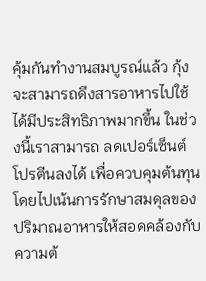คุ้มกันทำงานสมบูรณ์แล้ว กุ้งจะสามารถดึงสารอาหารไปใช้ได้มีประสิทธิภาพมากขึ้น ในช่วงนี้เราสามารถ ลดเปอร์เซ็นต์โปรตีนลงได้ เพื่อควบคุมต้นทุน โดยไปเน้นการรักษาสมดุลของปริมาณอาหารให้สอดคล้องกับความต้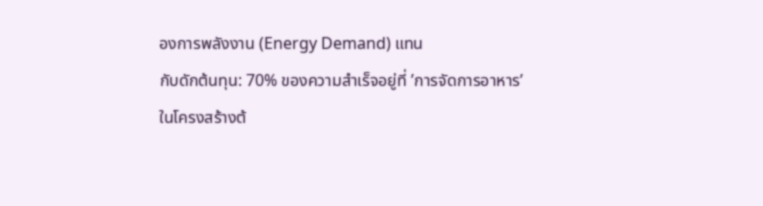องการพลังงาน (Energy Demand) แทน
กับดักต้นทุน: 70% ของความสำเร็จอยู่ที่ ’การจัดการอาหาร’
ในโครงสร้างต้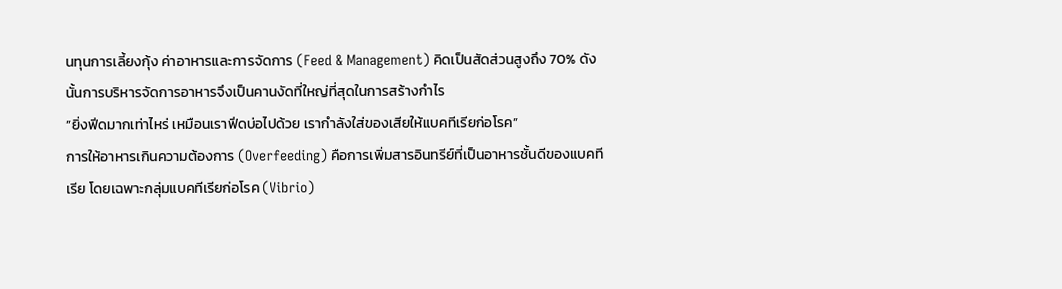นทุนการเลี้ยงกุ้ง ค่าอาหารและการจัดการ (Feed & Management) คิดเป็นสัดส่วนสูงถึง 70% ดังนั้นการบริหารจัดการอาหารจึงเป็นคานงัดที่ใหญ่ที่สุดในการสร้างกำไร
”ยิ่งฟีดมากเท่าไหร่ เหมือนเราฟีดบ่อไปด้วย เรากำลังใส่ของเสียให้แบคทีเรียก่อโรค”
การให้อาหารเกินความต้องการ (Overfeeding) คือการเพิ่มสารอินทรีย์ที่เป็นอาหารชั้นดีของแบคทีเรีย โดยเฉพาะกลุ่มแบคทีเรียก่อโรค (Vibrio)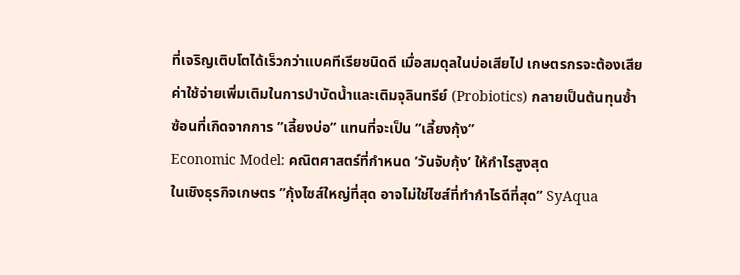ที่เจริญเติบโตได้เร็วกว่าแบคทีเรียชนิดดี เมื่อสมดุลในบ่อเสียไป เกษตรกรจะต้องเสียค่าใช้จ่ายเพิ่มเติมในการบำบัดน้ำและเติมจุลินทรีย์ (Probiotics) กลายเป็นต้นทุนซ้ำซ้อนที่เกิดจากการ ”เลี้ยงบ่อ” แทนที่จะเป็น ”เลี้ยงกุ้ง”
Economic Model: คณิตศาสตร์ที่กำหนด ’วันจับกุ้ง’ ให้กำไรสูงสุด
ในเชิงธุรกิจเกษตร ”กุ้งไซส์ใหญ่ที่สุด อาจไม่ใช่ไซส์ที่ทำกำไรดีที่สุด” SyAqua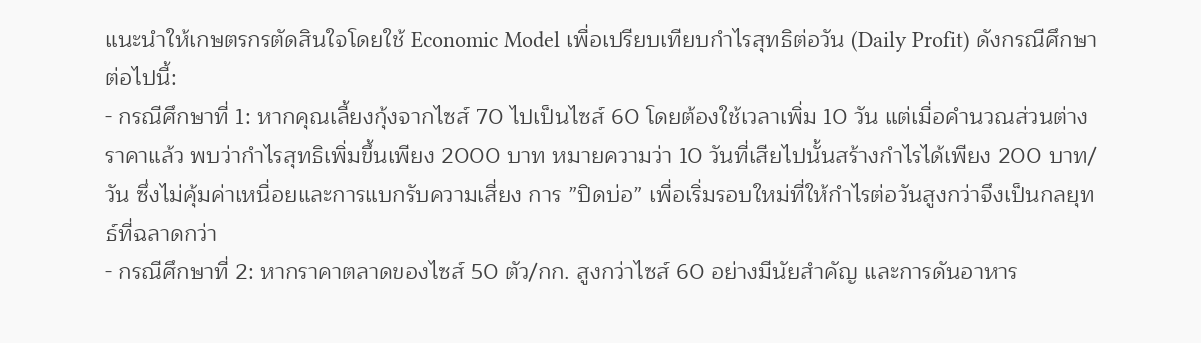แนะนำให้เกษตรกรตัดสินใจโดยใช้ Economic Model เพื่อเปรียบเทียบกำไรสุทธิต่อวัน (Daily Profit) ดังกรณีศึกษาต่อไปนี้:
- กรณีศึกษาที่ 1: หากคุณเลี้ยงกุ้งจากไซส์ 70 ไปเป็นไซส์ 60 โดยต้องใช้เวลาเพิ่ม 10 วัน แต่เมื่อคำนวณส่วนต่างราคาแล้ว พบว่ากำไรสุทธิเพิ่มขึ้นเพียง 2000 บาท หมายความว่า 10 วันที่เสียไปนั้นสร้างกำไรได้เพียง 200 บาท/วัน ซึ่งไม่คุ้มค่าเหนื่อยและการแบกรับความเสี่ยง การ ”ปิดบ่อ” เพื่อเริ่มรอบใหม่ที่ให้กำไรต่อวันสูงกว่าจึงเป็นกลยุทธ์ที่ฉลาดกว่า
- กรณีศึกษาที่ 2: หากราคาตลาดของไซส์ 50 ตัว/กก. สูงกว่าไซส์ 60 อย่างมีนัยสำคัญ และการดันอาหาร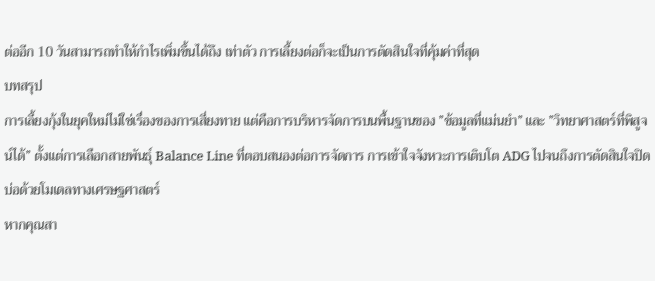ต่ออีก 10 วันสามารถทำให้กำไรเพิ่มขึ้นได้ถึง เท่าตัว การเลี้ยงต่อก็จะเป็นการตัดสินใจที่คุ้มค่าที่สุด
บทสรุป
การเลี้ยงกุ้งในยุคใหม่ไม่ใช่เรื่องของการเสี่ยงทาย แต่คือการบริหารจัดการบนพื้นฐานของ ”ข้อมูลที่แม่นยำ” และ ”วิทยาศาสตร์ที่พิสูจน์ได้” ตั้งแต่การเลือกสายพันธุ์ Balance Line ที่ตอบสนองต่อการจัดการ การเข้าใจจังหวะการเติบโต ADG ไปจนถึงการตัดสินใจปิดบ่อด้วยโมเดลทางเศรษฐศาสตร์
หากคุณสา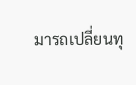มารถเปลี่ยนทุ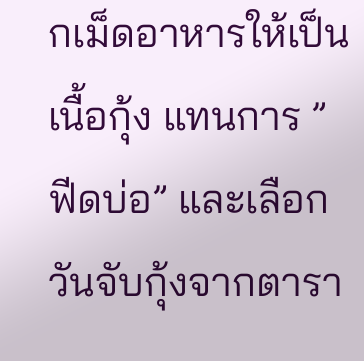กเม็ดอาหารให้เป็นเนื้อกุ้ง แทนการ ”ฟีดบ่อ” และเลือกวันจับกุ้งจากตารา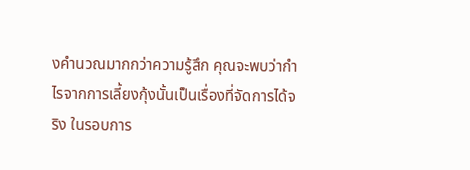งคำนวณมากกว่าความรู้สึก คุณจะพบว่ากำไรจากการเลี้ยงกุ้งนั้นเป็นเรื่องที่จัดการได้จริง ในรอบการ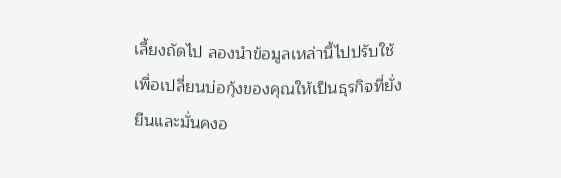เลี้ยงถัดไป ลองนำข้อมูลเหล่านี้ไปปรับใช้ เพื่อเปลี่ยนบ่อกุ้งของคุณให้เป็นธุรกิจที่ยั่งยืนและมั่นคงอ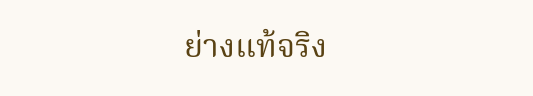ย่างแท้จริง